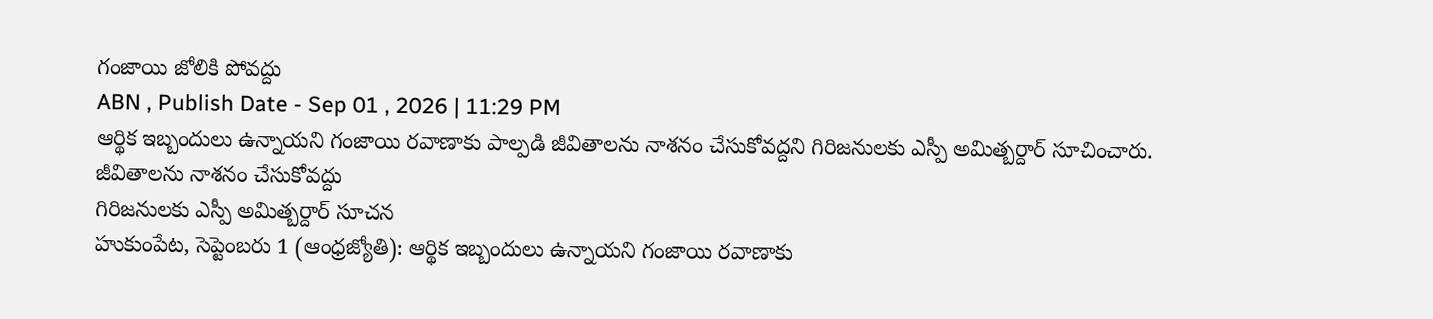గంజాయి జోలికి పోవద్దు
ABN , Publish Date - Sep 01 , 2026 | 11:29 PM
ఆర్థిక ఇబ్బందులు ఉన్నాయని గంజాయి రవాణాకు పాల్పడి జీవితాలను నాశనం చేసుకోవద్దని గిరిజనులకు ఎస్పీ అమిత్బర్దార్ సూచించారు.
జీవితాలను నాశనం చేసుకోవద్దు
గిరిజనులకు ఎస్పీ అమిత్బర్దార్ సూచన
హుకుంపేట, సెప్టెంబరు 1 (ఆంధ్రజ్యోతి): ఆర్థిక ఇబ్బందులు ఉన్నాయని గంజాయి రవాణాకు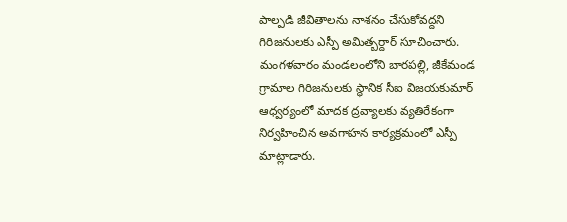పాల్పడి జీవితాలను నాశనం చేసుకోవద్దని గిరిజనులకు ఎస్పీ అమిత్బర్దార్ సూచించారు. మంగళవారం మండలంలోని బారపల్లి, జీకేమండ గ్రామాల గిరిజనులకు స్థానిక సీఐ విజయకుమార్ ఆధ్వర్యంలో మాదక ద్రవ్యాలకు వ్యతిరేకంగా నిర్వహించిన అవగాహన కార్యక్రమంలో ఎస్పీ మాట్లాడారు.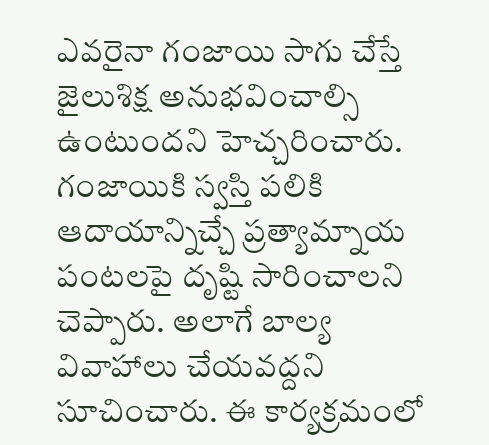ఎవరైనా గంజాయి సాగు చేస్తే జైలుశిక్ష అనుభవించాల్సి ఉంటుందని హెచ్చరించారు. గంజాయికి స్వస్తి పలికి ఆదాయాన్నిచ్చే ప్రత్యామ్నాయ పంటలపై దృష్టి సారించాలని చెప్పారు. అలాగే బాల్య వివాహాలు చేయవద్దని సూచించారు. ఈ కార్యక్రమంలో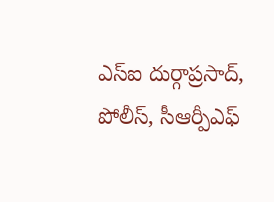ఎస్ఐ దుర్గాప్రసాద్, పోలీస్, సీఆర్పీఎఫ్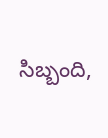సిబ్బంది,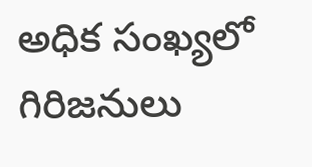అధిక సంఖ్యలో గిరిజనులు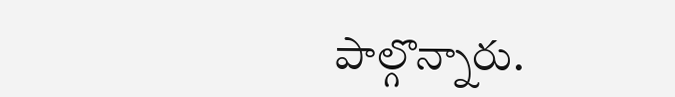పాల్గొన్నారు.